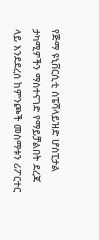የጅማ ዩኒቨርሲቲ ስፔሻላይዝድ ሆስፒታል ታካሚዎችን ማስተናገድ የማይቻልበት ደረጃ ላይ እንደደረሰ ከምንጮች መስማቱን ሪፖርተር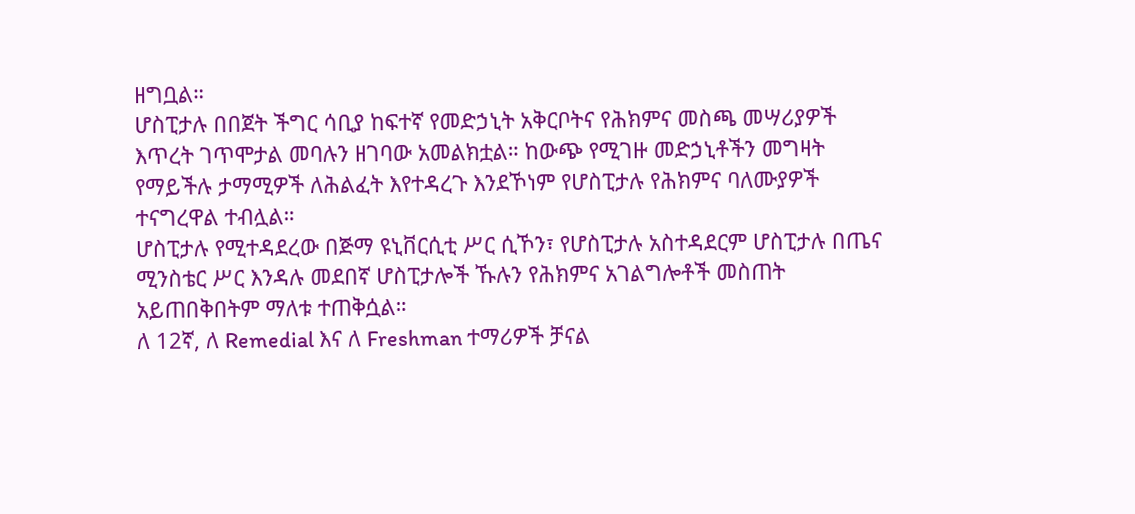ዘግቧል።
ሆስፒታሉ በበጀት ችግር ሳቢያ ከፍተኛ የመድኃኒት አቅርቦትና የሕክምና መስጫ መሣሪያዎች እጥረት ገጥሞታል መባሉን ዘገባው አመልክቷል። ከውጭ የሚገዙ መድኃኒቶችን መግዛት የማይችሉ ታማሚዎች ለሕልፈት እየተዳረጉ እንደኾነም የሆስፒታሉ የሕክምና ባለሙያዎች ተናግረዋል ተብሏል።
ሆስፒታሉ የሚተዳደረው በጅማ ዩኒቨርሲቲ ሥር ሲኾን፣ የሆስፒታሉ አስተዳደርም ሆስፒታሉ በጤና ሚንስቴር ሥር እንዳሉ መደበኛ ሆስፒታሎች ኹሉን የሕክምና አገልግሎቶች መስጠት አይጠበቅበትም ማለቱ ተጠቅሷል።
ለ 12ኛ, ለ Remedial እና ለ Freshman ተማሪዎች ቻናል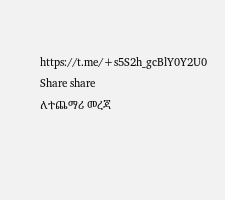https://t.me/+s5S2h_gcBlY0Y2U0
Share share
ለተጨማሪ መረጃ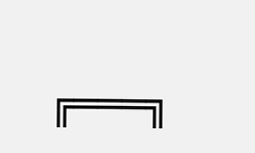╔═══╗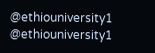@ethiouniversity1
@ethiouniversity1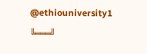@ethiouniversity1
╚═══╝